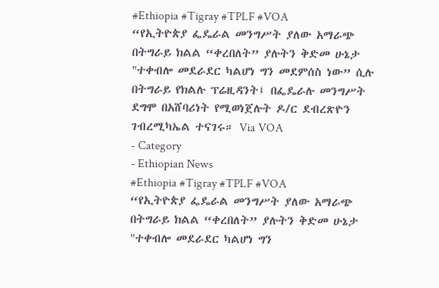#Ethiopia #Tigray #TPLF #VOA
“የኢትዮጵያ ፌዴራል መንግሥት ያለው አማራጭ በትግራይ ክልል “ቀረበለት” ያሉትን ቅድመ ሁኔታ "ተቀብሎ መደራደር ካልሆነ ግን መደምሰስ ነው” ሲሉ በትግራይ የክልሉ ፕሬዚዳንት፤ በፌዴራሉ መንግሥት ደግሞ በአሸባሪነት የሚወነጀሉት ዶ/ር ደብረጽዮን ገብረሚካኤል ተናገሩ። Via VOA
- Category
- Ethiopian News
#Ethiopia #Tigray #TPLF #VOA
“የኢትዮጵያ ፌዴራል መንግሥት ያለው አማራጭ በትግራይ ክልል “ቀረበለት” ያሉትን ቅድመ ሁኔታ "ተቀብሎ መደራደር ካልሆነ ግን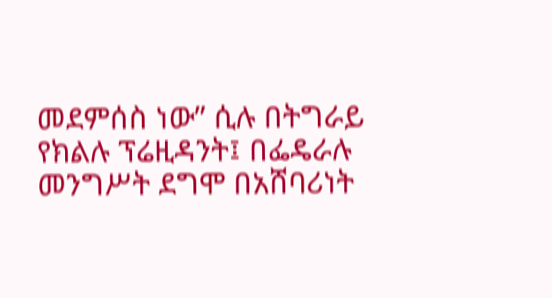መደምሰስ ነው” ሲሉ በትግራይ የክልሉ ፕሬዚዳንት፤ በፌዴራሉ መንግሥት ደግሞ በአሸባሪነት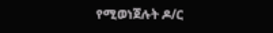የሚወነጀሉት ዶ/ር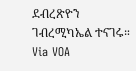ደብረጽዮን ገብረሚካኤል ተናገሩ። Via VOA